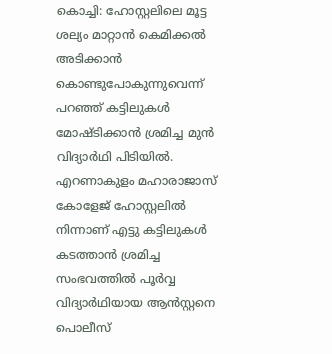കൊച്ചി: ഹോസ്റ്റലിലെ മൂട്ട ശല്യം മാറ്റാൻ കെമിക്കൽ അടിക്കാൻ കൊണ്ടുപോകുന്നുവെന്ന് പറഞ്ഞ് കട്ടിലുകൾ മോഷ്ടിക്കാൻ ശ്രമിച്ച മുൻ വിദ്യാർഥി പിടിയിൽ. എറണാകുളം മഹാരാജാസ് കോളേജ് ഹോസ്റ്റലിൽ നിന്നാണ് എട്ടു കട്ടിലുകൾ കടത്താൻ ശ്രമിച്ച സംഭവത്തിൽ പൂർവ്വ വിദ്യാർഥിയായ ആൻസ്റ്റനെ പൊലീസ്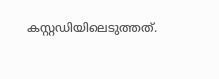കസ്റ്റഡിയിലെടുത്തത്.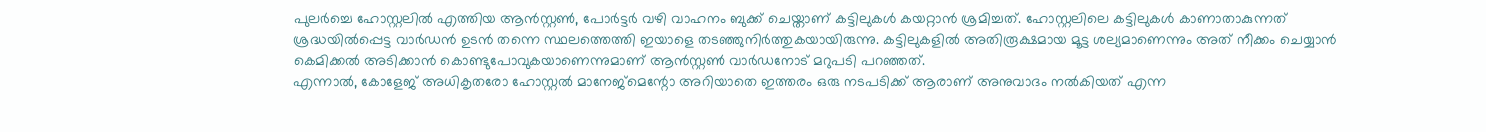പുലർച്ചെ ഹോസ്റ്റലിൽ എത്തിയ ആൻസ്റ്റൺ, പോർട്ടർ വഴി വാഹനം ബുക്ക് ചെയ്താണ് കട്ടിലുകൾ കയറ്റാൻ ശ്രമിച്ചത്. ഹോസ്റ്റലിലെ കട്ടിലുകൾ കാണാതാകുന്നത് ശ്രദ്ധയിൽപ്പെട്ട വാർഡൻ ഉടൻ തന്നെ സ്ഥലത്തെത്തി ഇയാളെ തടഞ്ഞുനിർത്തുകയായിരുന്നു. കട്ടിലുകളിൽ അതിരൂക്ഷമായ മൂട്ട ശല്യമാണെന്നും അത് നീക്കം ചെയ്യാൻ കെമിക്കൽ അടിക്കാൻ കൊണ്ടുപോവുകയാണെന്നുമാണ് ആൻസ്റ്റൺ വാർഡനോട് മറുപടി പറഞ്ഞത്.
എന്നാൽ, കോളേജ് അധികൃതരോ ഹോസ്റ്റൽ മാനേജ്മെന്റോ അറിയാതെ ഇത്തരം ഒരു നടപടിക്ക് ആരാണ് അനുവാദം നൽകിയത് എന്ന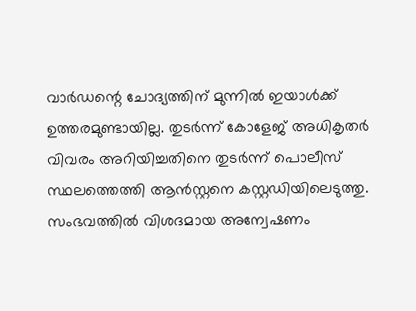വാർഡന്റെ ചോദ്യത്തിന് മുന്നിൽ ഇയാൾക്ക് ഉത്തരമുണ്ടായില്ല. തുടർന്ന് കോളേജ് അധികൃതർ വിവരം അറിയിച്ചതിനെ തുടർന്ന് പൊലീസ് സ്ഥലത്തെത്തി ആൻസ്റ്റനെ കസ്റ്റഡിയിലെടുത്തു. സംഭവത്തിൽ വിശദമായ അന്വേഷണം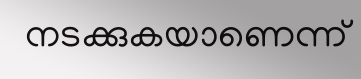നടക്കുകയാണെന്ന്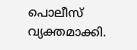പൊലീസ് വ്യക്തമാക്കി.